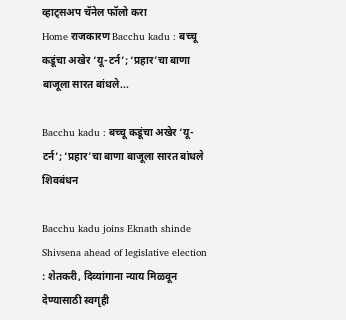व्हाट्सअप चॅनेल फॉलो करा
Home राजकारण Bacchu kadu : बच्चू कडूंचा अखेर ‘यू-टर्न’; ‘प्रहार’चा बाणा बाजूला सारत बांधले...

Bacchu kadu : बच्चू कडूंचा अखेर ‘यू-टर्न’; ‘प्रहार’चा बाणा बाजूला सारत बांधले शिवबंधन

Bacchu kadu joins Eknath shinde Shivsena ahead of legislative election : शेतकरी, दिव्यांगाना न्याय मिळवून देण्यासाठी स्वगृही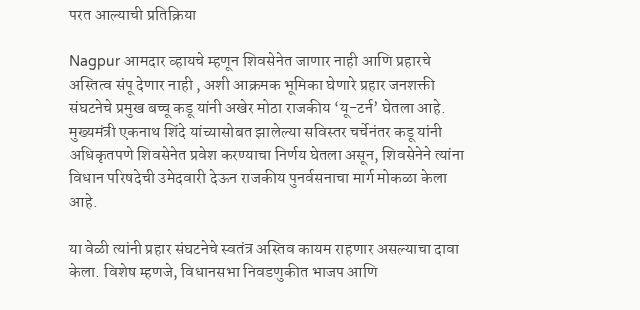परत आल्याची प्रतिक्रिया

Nagpur आमदार व्हायचे म्हणून शिवसेनेत जाणार नाही आणि प्रहारचे अस्तित्व संपू देणार नाही , अशी आक्रमक भूमिका घेणारे प्रहार जनशक्ती संघटनेचे प्रमुख बच्चू कडू यांनी अखेर मोठा राजकीय ‘यू-टर्न’ घेतला आहे. मुख्यमंत्री एकनाथ शिंदे यांच्यासोबत झालेल्या सविस्तर चर्चेनंतर कडू यांनी अधिकृतपणे शिवसेनेत प्रवेश करण्याचा निर्णय घेतला असून, शिवसेनेने त्यांना विधान परिषदेची उमेदवारी देऊन राजकीय पुनर्वसनाचा मार्ग मोकळा केला आहे.

या वेळी त्यांनी प्रहार संघटनेचे स्वतंत्र अस्तिव कायम राहणार असल्याचा दावा केला. विशेष म्हणजे, विधानसभा निवडणुकीत भाजप आणि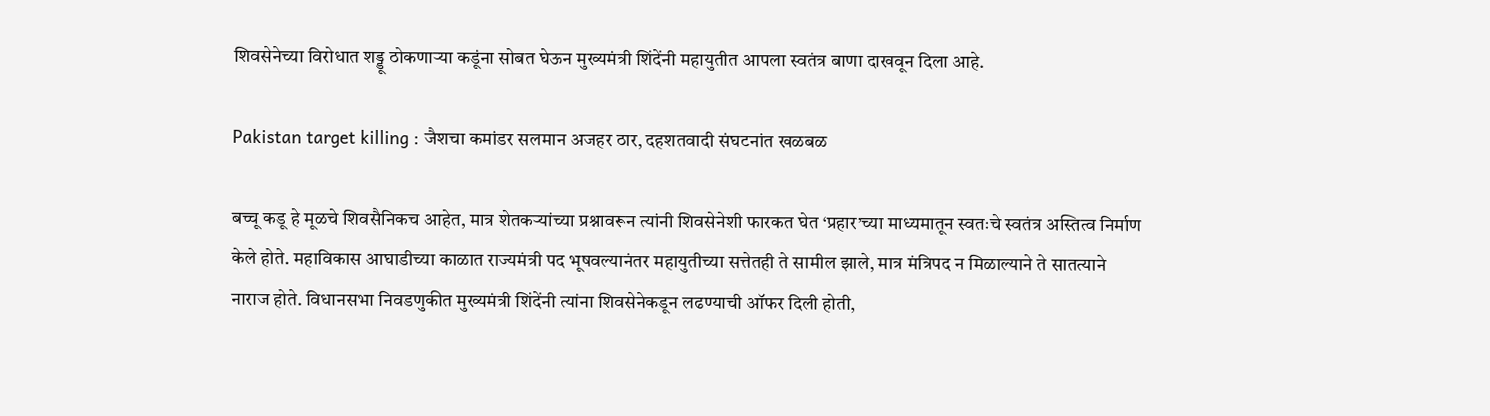शिवसेनेच्या विरोधात शड्डू ठोकणाऱ्या कडूंना सोबत घेऊन मुख्यमंत्री शिंदेंनी महायुतीत आपला स्वतंत्र बाणा दाखवून दिला आहे.

Pakistan target killing : जैशचा कमांडर सलमान अजहर ठार, दहशतवादी संघटनांत खळबळ

बच्चू कडू हे मूळचे शिवसैनिकच आहेत, मात्र शेतकऱ्यांच्या प्रश्नावरून त्यांनी शिवसेनेशी फारकत घेत ‘प्रहार’च्या माध्यमातून स्वतःचे स्वतंत्र अस्तित्व निर्माण केले होते. महाविकास आघाडीच्या काळात राज्यमंत्री पद भूषवल्यानंतर महायुतीच्या सत्तेतही ते सामील झाले, मात्र मंत्रिपद न मिळाल्याने ते सातत्याने नाराज होते. विधानसभा निवडणुकीत मुख्यमंत्री शिंदेंनी त्यांना शिवसेनेकडून लढण्याची ऑफर दिली होती,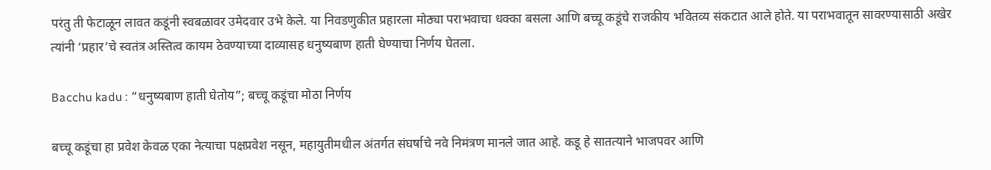परंतु ती फेटाळून लावत कडूंनी स्वबळावर उमेदवार उभे केले. या निवडणुकीत प्रहारला मोठ्या पराभवाचा धक्का बसला आणि बच्चू कडूंचे राजकीय भवितव्य संकटात आले होते. या पराभवातून सावरण्यासाठी अखेर त्यांनी ‘प्रहार’चे स्वतंत्र अस्तित्व कायम ठेवण्याच्या दाव्यासह धनुष्यबाण हाती घेण्याचा निर्णय घेतला.

Bacchu kadu : “धनुष्यबाण हाती घेतोय”; बच्चू कडूंचा मोठा निर्णय

बच्चू कडूंचा हा प्रवेश केवळ एका नेत्याचा पक्षप्रवेश नसून, महायुतीमधील अंतर्गत संघर्षाचे नवे निमंत्रण मानले जात आहे. कडू हे सातत्याने भाजपवर आणि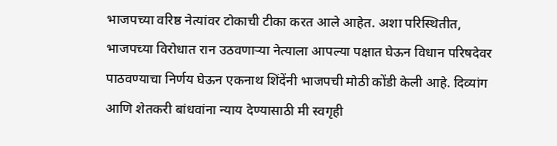भाजपच्या वरिष्ठ नेत्यांवर टोकाची टीका करत आले आहेत. अशा परिस्थितीत, भाजपच्या विरोधात रान उठवणाऱ्या नेत्याला आपल्या पक्षात घेऊन विधान परिषदेवर पाठवण्याचा निर्णय घेऊन एकनाथ शिंदेंनी भाजपची मोठी कोंडी केली आहे. दिव्यांग आणि शेतकरी बांधवांना न्याय देण्यासाठी मी स्वगृही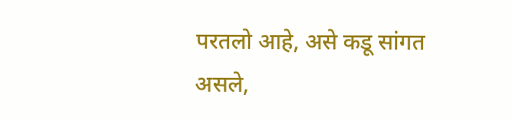परतलो आहे, असे कडू सांगत असले,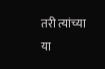तरी त्यांच्या या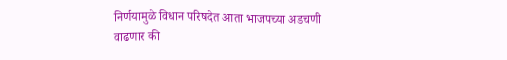निर्णयामुळे विधान परिषदेत आता भाजपच्या अडचणी वाढणार की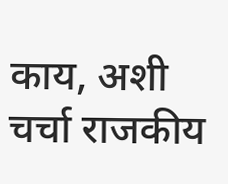काय, अशी चर्चा राजकीय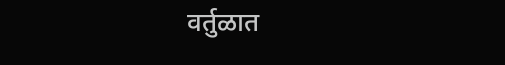वर्तुळात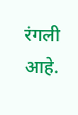रंगली आहे.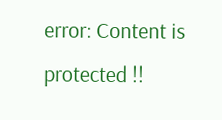error: Content is protected !!